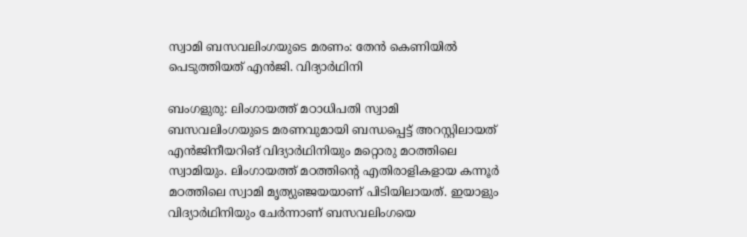സ്വാമി ബസവലിംഗയുടെ മരണം: തേന്‍ കെണിയില്‍ പെടുത്തിയത് എന്‍ജി. വിദ്യാര്‍ഥിനി

ബംഗളുരു: ലിംഗായത്ത് മഠാധിപതി സ്വാമി ബസവലിംഗയുടെ മരണവുമായി ബന്ധപ്പെട്ട് അറസ്റ്റിലായത് എന്‍ജിനീയറിങ് വിദ്യാര്‍ഥിനിയും മറ്റൊരു മഠത്തിലെ സ്വാമിയും. ലിംഗായത്ത് മഠത്തിന്റെ എതിരാളികളായ കന്നൂര്‍ മഠത്തിലെ സ്വാമി മൃത്യുഞ്ജയയാണ് പിടിയിലായത്. ഇയാളും വിദ്യാര്‍ഥിനിയും ചേര്‍ന്നാണ് ബസവലിംഗയെ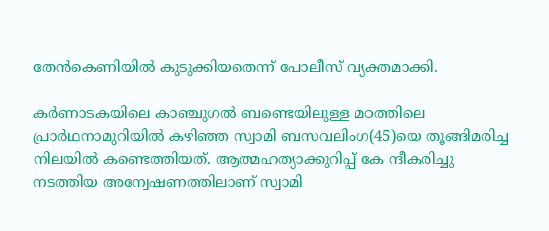തേന്‍കെണിയില്‍ കുടുക്കിയതെന്ന് പോലീസ് വ്യക്തമാക്കി.

കര്‍ണാടകയിലെ കാഞ്ചുഗല്‍ ബണ്ടെയിലുള്ള മഠത്തിലെ പ്രാര്‍ഥനാമുറിയില്‍ കഴിഞ്ഞ സ്വാമി ബസവലിംഗ(45)യെ തൂങ്ങിമരിച്ച നിലയില്‍ കണ്ടെത്തിയത്. ആത്മഹത്യാക്കുറിപ്പ് കേ ന്ദീകരിച്ചു നടത്തിയ അന്വേഷണത്തിലാണ് സ്വാമി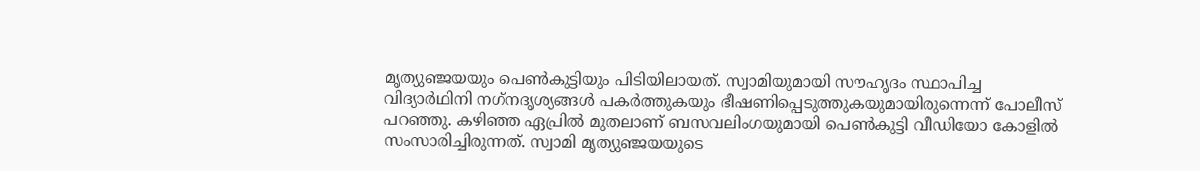മൃത്യുഞ്ജയയും പെണ്‍കുട്ടിയും പിടിയിലായത്. സ്വാമിയുമായി സൗഹൃദം സ്ഥാപിച്ച വിദ്യാര്‍ഥിനി നഗ്‌നദൃശ്യങ്ങള്‍ പകര്‍ത്തുകയും ഭീഷണിപ്പെടുത്തുകയുമായിരുന്നെന്ന് പോലീസ് പറഞ്ഞു. കഴിഞ്ഞ ഏപ്രില്‍ മുതലാണ് ബസവലിംഗയുമായി പെണ്‍കുട്ടി വീഡിയോ കോളില്‍ സംസാരിച്ചിരുന്നത്. സ്വാമി മൃത്യുഞ്ജയയുടെ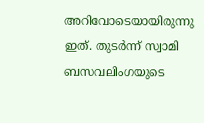അറിവോടെയായിരുന്നു ഇത്. തുടര്‍ന്ന് സ്വാമി ബസവലിംഗയുടെ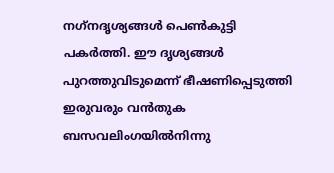നഗ്‌നദൃശ്യങ്ങള്‍ പെണ്‍കുട്ടി പകര്‍ത്തി. ഈ ദൃശ്യങ്ങള്‍ പുറത്തുവിടുമെന്ന് ഭീഷണിപ്പെടുത്തി ഇരുവരും വന്‍തുക ബസവലിംഗയില്‍നിന്നു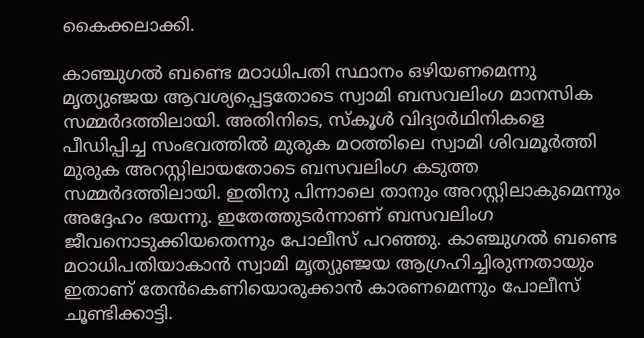കൈക്കലാക്കി.

കാഞ്ചുഗല്‍ ബണ്ടെ മഠാധിപതി സ്ഥാനം ഒഴിയണമെന്നു മൃത്യുഞ്ജയ ആവശ്യപ്പെട്ടതോടെ സ്വാമി ബസവലിംഗ മാനസിക സമ്മര്‍ദത്തിലായി. അതിനിടെ, സ്‌കൂള്‍ വിദ്യാര്‍ഥിനികളെ പീഡിപ്പിച്ച സംഭവത്തില്‍ മുരുക മഠത്തിലെ സ്വാമി ശിവമൂര്‍ത്തി മുരുക അറസ്റ്റിലായതോടെ ബസവലിംഗ കടുത്ത സമ്മര്‍ദത്തിലായി. ഇതിനു പിന്നാലെ താനും അറസ്റ്റിലാകുമെന്നും അദ്ദേഹം ഭയന്നു. ഇതേത്തുടര്‍ന്നാണ് ബസവലിംഗ ജീവനൊടുക്കിയതെന്നും പോലീസ് പറഞ്ഞു. കാഞ്ചുഗല്‍ ബണ്ടെ മഠാധിപതിയാകാന്‍ സ്വാമി മൃത്യുഞ്ജയ ആഗ്രഹിച്ചിരുന്നതായും ഇതാണ് തേന്‍കെണിയൊരുക്കാന്‍ കാരണമെന്നും പോലീസ് ചൂണ്ടിക്കാട്ടി.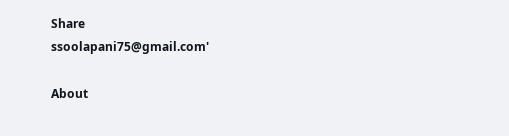Share
ssoolapani75@gmail.com'

About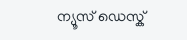ന്യൂസ് ഡെസ്ക്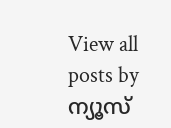View all posts by ന്യൂസ്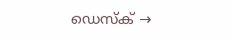ഡെസ്ക് →